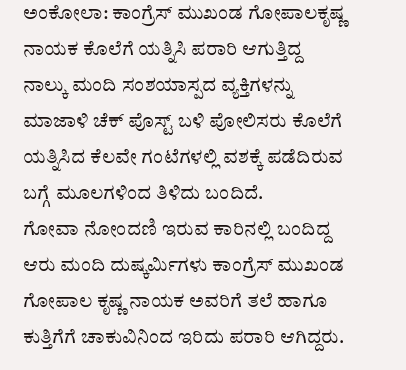ಅಂಕೋಲಾ: ಕಾಂಗ್ರೆಸ್ ಮುಖಂಡ ಗೋಪಾಲಕೃಷ್ಣ ನಾಯಕ ಕೊಲೆಗೆ ಯತ್ನಿಸಿ ಪರಾರಿ ಆಗುತ್ತಿದ್ದ ನಾಲ್ಕು ಮಂದಿ ಸಂಶಯಾಸ್ಪದ ವ್ಯಕ್ತಿಗಳನ್ನು ಮಾಜಾಳಿ ಚೆಕ್ ಪೊಸ್ಟ್ ಬಳಿ ಪೋಲಿಸರು ಕೊಲೆಗೆ ಯತ್ನಿಸಿದ ಕೆಲವೇ ಗಂಟೆಗಳಲ್ಲಿ ವಶಕ್ಕೆ ಪಡೆದಿರುವ ಬಗ್ಗೆ ಮೂಲಗಳಿಂದ ತಿಳಿದು ಬಂದಿದೆ.
ಗೋವಾ ನೋಂದಣಿ ಇರುವ ಕಾರಿನಲ್ಲಿ ಬಂದಿದ್ದ ಆರು ಮಂದಿ ದುಷ್ಕರ್ಮಿಗಳು ಕಾಂಗ್ರೆಸ್ ಮುಖಂಡ ಗೋಪಾಲ ಕೃಷ್ಣ ನಾಯಕ ಅವರಿಗೆ ತಲೆ ಹಾಗೂ ಕುತ್ತಿಗೆಗೆ ಚಾಕುವಿನಿಂದ ಇರಿದು ಪರಾರಿ ಆಗಿದ್ದರು.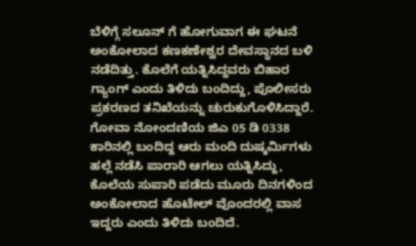ಬೆಳಿಗ್ಗೆ ಸಲೂನ್ ಗೆ ಹೋಗುವಾಗ ಈ ಘಟನೆ ಅಂಕೋಲಾದ ಕಣಕಣೇಶ್ವರ ದೇವಸ್ಥಾನದ ಬಳಿ ನಡೆದಿತ್ತು. ಕೊಲೆಗೆ ಯತ್ನಿಸಿದ್ದವರು ಬಿಹಾರ ಗ್ಯಾಂಗ್ ಎಂದು ತಿಳಿದು ಬಂದಿದ್ದು, ಪೊಲೀಸರು ಪ್ರಕರಣದ ತನಿಖೆಯನ್ನು ಚುರುಕುಗೊಳಿಸಿದ್ದಾರೆ.
ಗೋವಾ ನೋಂದಣಿಯ ಜಿಎ 05 ಡಿ 0338 ಕಾರಿನಲ್ಲಿ ಬಂದಿದ್ದ ಆರು ಮಂದಿ ದುಷ್ಕರ್ಮಿಗಳು ಹಲ್ಲೆ ನಡೆಸಿ ಪಾರಾರಿ ಆಗಲು ಯತ್ನಿಸಿದ್ದು, ಕೊಲೆಯ ಸುಪಾರಿ ಪಡೆದು ಮೂರು ದಿನಗಳಿಂದ ಅಂಕೋಲಾದ ಹೊಟೇಲ್ ವೊಂದರಲ್ಲಿ ವಾಸ ಇದ್ದರು ಎಂದು ತಿಳಿದು ಬಂದಿದೆ.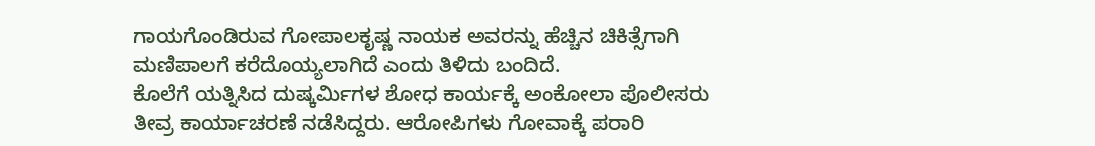ಗಾಯಗೊಂಡಿರುವ ಗೋಪಾಲಕೃಷ್ಣ ನಾಯಕ ಅವರನ್ನು ಹೆಚ್ಚಿನ ಚಿಕಿತ್ಸೆಗಾಗಿ ಮಣಿಪಾಲಗೆ ಕರೆದೊಯ್ಯಲಾಗಿದೆ ಎಂದು ತಿಳಿದು ಬಂದಿದೆ.
ಕೊಲೆಗೆ ಯತ್ನಿಸಿದ ದುಷ್ಕರ್ಮಿಗಳ ಶೋಧ ಕಾರ್ಯಕ್ಕೆ ಅಂಕೋಲಾ ಪೊಲೀಸರು ತೀವ್ರ ಕಾರ್ಯಾಚರಣೆ ನಡೆಸಿದ್ದರು. ಆರೋಪಿಗಳು ಗೋವಾಕ್ಕೆ ಪರಾರಿ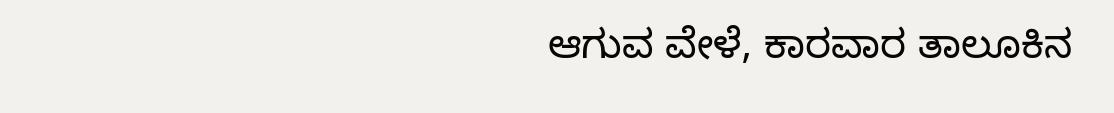ಆಗುವ ವೇಳೆ, ಕಾರವಾರ ತಾಲೂಕಿನ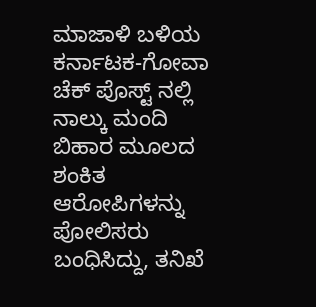ಮಾಜಾಳಿ ಬಳಿಯ ಕರ್ನಾಟಕ-ಗೋವಾ ಚೆಕ್ ಪೊಸ್ಟ್ ನಲ್ಲಿ ನಾಲ್ಕು ಮಂದಿ ಬಿಹಾರ ಮೂಲದ ಶಂಕಿತ ಆರೋಪಿಗಳನ್ನು ಪೋಲಿಸರು ಬಂಧಿಸಿದ್ದು, ತನಿಖೆ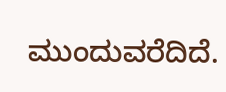ಮುಂದುವರೆದಿದೆ.